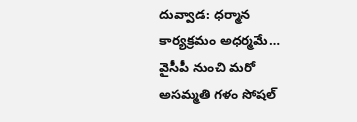దువ్వాడ: ధర్మాన కార్యక్రమం అధర్మమే…
వైసీపీ నుంచి మరో అసమ్మతి గళం సోషల్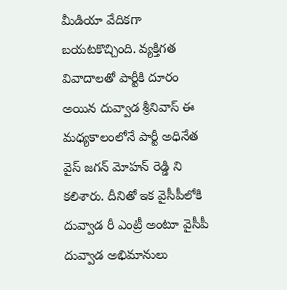మీడియా వేదికగా బయటకొచ్చింది. వ్యక్తిగత వివాదాలతో పార్టీకి దూరం అయిన దువ్వాడ శ్రీనివాస్ ఈ మధ్యకాలంలోనే పార్టీ అధినేత వైస్ జగన్ మోహన్ రెడ్డి ని కలిశారు. దీనితో ఇక వైసీపీలోకి దువ్వాడ రీ ఎంట్రీ అంటూ వైసీపీ దువ్వాడ అభిమానులు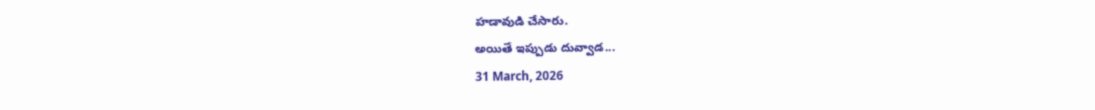హడావుడి చేసారు.
అయితే ఇప్పుడు దువ్వాడ...
31 March, 2026